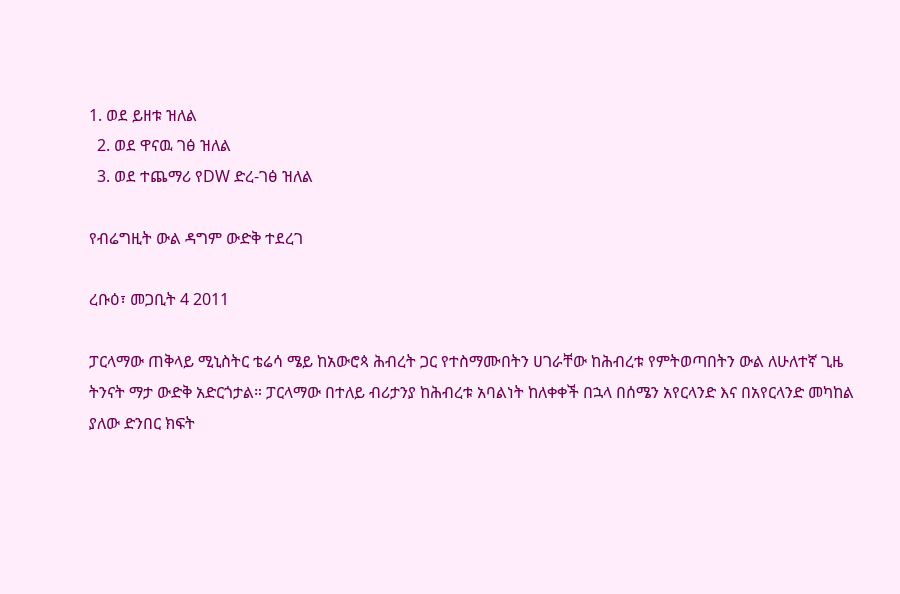1. ወደ ይዘቱ ዝለል
  2. ወደ ዋናዉ ገፅ ዝለል
  3. ወደ ተጨማሪ የDW ድረ-ገፅ ዝለል

የብሬግዚት ውል ዳግም ውድቅ ተደረገ

ረቡዕ፣ መጋቢት 4 2011

ፓርላማው ጠቅላይ ሚኒስትር ቴሬሳ ሜይ ከአውሮጳ ሕብረት ጋር የተስማሙበትን ሀገራቸው ከሕብረቱ የምትወጣበትን ውል ለሁለተኛ ጊዜ ትንናት ማታ ውድቅ አድርጎታል። ፓርላማው በተለይ ብሪታንያ ከሕብረቱ አባልነት ከለቀቀች በኋላ በሰሜን አየርላንድ እና በአየርላንድ መካከል ያለው ድንበር ክፍት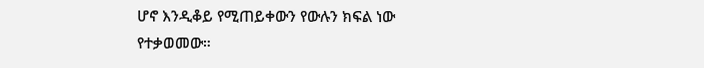ሆኖ እንዲቆይ የሚጠይቀውን የውሉን ክፍል ነው የተቃወመው።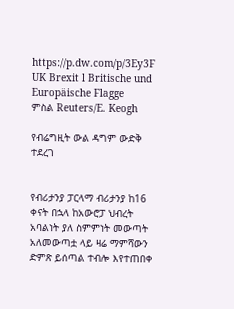https://p.dw.com/p/3Ey3F
UK Brexit l Britische und Europäische Flagge
ምስል Reuters/E. Keogh

የብሬግዚት ውል ዳግም ውድቅ ተደረገ


የብሪታንያ ፓርላማ ብሪታንያ ከ16 ቀናት በኋላ ከአውሮፓ ህብረት አባልነት ያለ ስምምነት መውጣት አለመውጣቷ ላይ ዛሬ ማምሻውን ድምጽ ይሰጣል ተብሎ እየተጠበቀ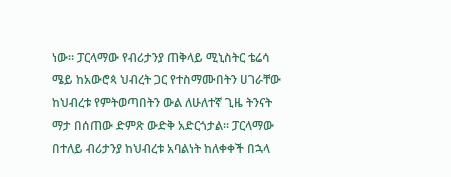ነው። ፓርላማው የብሪታንያ ጠቅላይ ሚኒስትር ቴሬሳ ሜይ ከአውሮጳ ህብረት ጋር የተስማሙበትን ሀገራቸው ከህብረቱ የምትወጣበትን ውል ለሁለተኛ ጊዜ ትንናት ማታ በሰጠው ድምጽ ውድቅ አድርጎታል። ፓርላማው በተለይ ብሪታንያ ከህብረቱ አባልነት ከለቀቀች በኋላ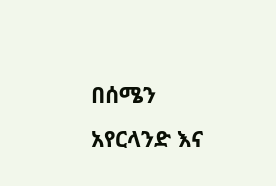በሰሜን አየርላንድ እና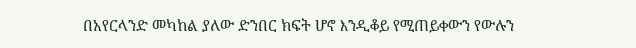በአየርላንድ መካከል ያለው ድንበር ክፍት ሆኖ እንዲቆይ የሚጠይቀውን የውሉን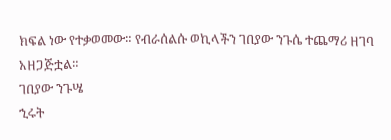ክፍል ነው የተቃወመው። የብራሰልሱ ወኪላችን ገበያው ንጉሴ ተጨማሪ ዘገባ አዘጋጅቷል።
ገበያው ንጉሤ
ኂሩት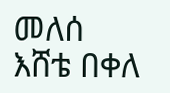መለሰ
እሸቴ በቀለ